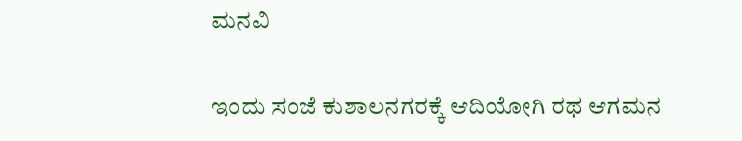ಮನವಿ

ಇಂದು ಸಂಜೆ ಕುಶಾಲನಗರಕ್ಕೆ ಆದಿಯೋಗಿ ರಥ ಆಗಮನ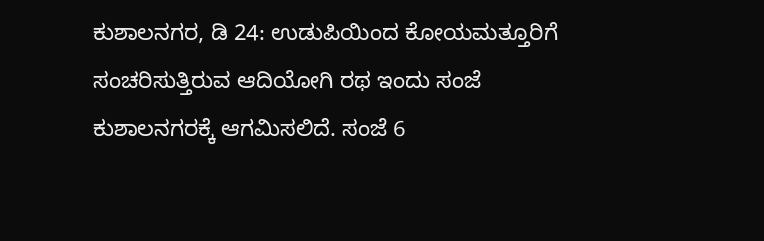ಕುಶಾಲನಗರ, ಡಿ 24: ಉಡುಪಿಯಿಂದ ಕೋಯಮತ್ತೂರಿಗೆ ಸಂಚರಿಸುತ್ತಿರುವ ಆದಿಯೋಗಿ ರಥ ಇಂದು ಸಂಜೆ ಕುಶಾಲನಗರಕ್ಕೆ ಆಗಮಿಸಲಿದೆ. ಸಂಜೆ 6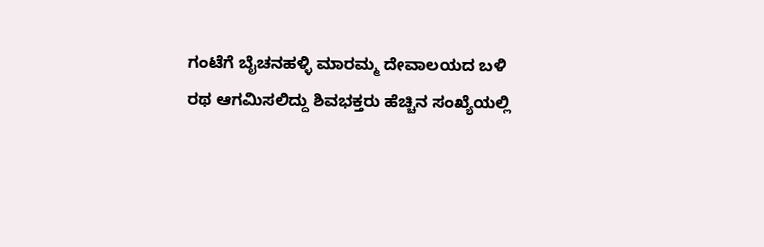ಗಂಟೆಗೆ ಬೈಚನಹಳ್ಳಿ ಮಾರಮ್ಮ ದೇವಾಲಯದ ಬಳಿ ರಥ ಆಗಮಿಸಲಿದ್ದು ಶಿವಭಕ್ತರು ಹೆಚ್ಚಿನ ಸಂಖ್ಯೆಯಲ್ಲಿ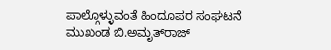ಪಾಲ್ಗೊಳ್ಳುವಂತೆ ಹಿಂದೂಪರ ಸಂಘಟನೆ ಮುಖಂಡ ಬಿ.ಅಮೃತ್‌ರಾಜ್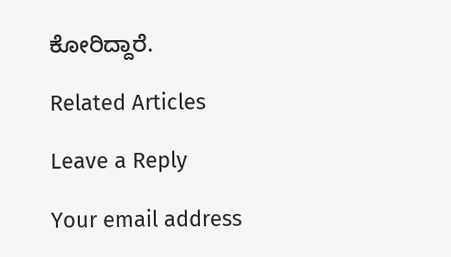ಕೋರಿದ್ದಾರೆ.

Related Articles

Leave a Reply

Your email address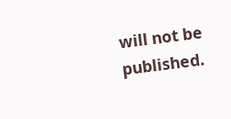will not be published.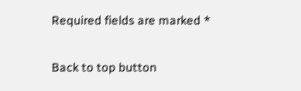Required fields are marked *

Back to top button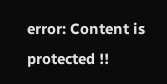error: Content is protected !!